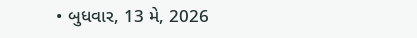• બુધવાર, 13 મે, 2026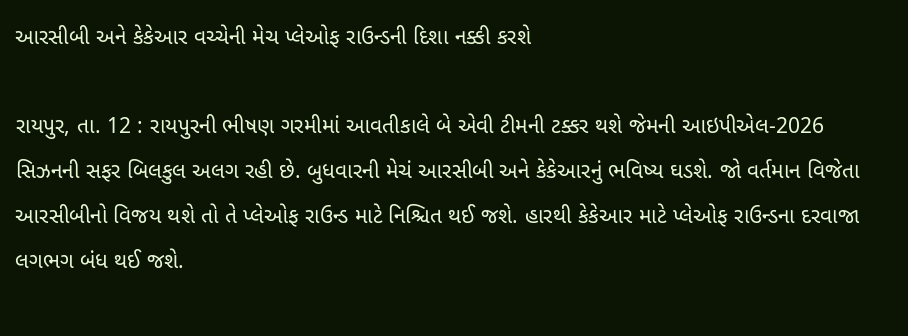આરસીબી અને કેકેઆર વચ્ચેની મેચ પ્લેઓફ રાઉન્ડની દિશા નક્કી કરશે

રાયપુર, તા. 12 : રાયપુરની ભીષણ ગરમીમાં આવતીકાલે બે એવી ટીમની ટક્કર થશે જેમની આઇપીએલ-2026 સિઝનની સફર બિલકુલ અલગ રહી છે. બુધવારની મેચં આરસીબી અને કેકેઆરનું ભવિષ્ય ઘડશે. જો વર્તમાન વિજેતા આરસીબીનો વિજય થશે તો તે પ્લેઓફ રાઉન્ડ માટે નિશ્ચિત થઈ જશે. હારથી કેકેઆર માટે પ્લેઓફ રાઉન્ડના દરવાજા લગભગ બંધ થઈ જશે.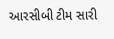આરસીબી ટીમ સારી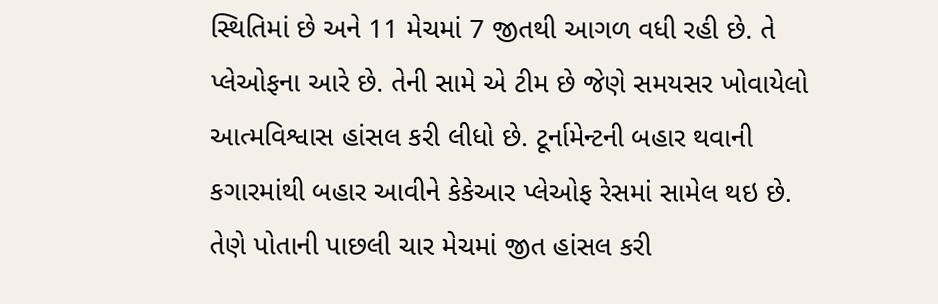સ્થિતિમાં છે અને 11 મેચમાં 7 જીતથી આગળ વધી રહી છે. તે પ્લેઓફના આરે છે. તેની સામે એ ટીમ છે જેણે સમયસર ખોવાયેલો આત્મવિશ્વાસ હાંસલ કરી લીધો છે. ટૂર્નામેન્ટની બહાર થવાની કગારમાંથી બહાર આવીને કેકેઆર પ્લેઓફ રેસમાં સામેલ થઇ છે. તેણે પોતાની પાછલી ચાર મેચમાં જીત હાંસલ કરી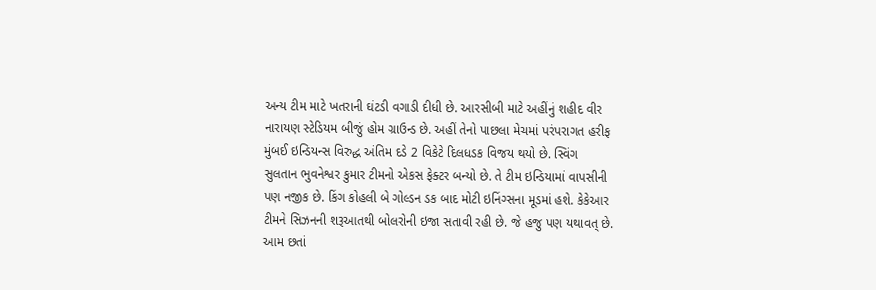અન્ય ટીમ માટે ખતરાની ઘંટડી વગાડી દીધી છે. આરસીબી માટે અહીંનું શહીદ વીર નારાયણ સ્ટેડિયમ બીજું હોમ ગ્રાઉન્ડ છે. અહીં તેનો પાછલા મેચમાં પરંપરાગત હરીફ મુંબઈ ઇન્ડિયન્સ વિરુદ્ધ અંતિમ દડે 2 વિકેટે દિલધડક વિજય થયો છે. સ્વિંગ સુલતાન ભુવનેશ્વર કુમાર ટીમનો એકસ ફેક્ટર બન્યો છે. તે ટીમ ઇન્ડિયામાં વાપસીની પણ નજીક છે. કિંગ કોહલી બે ગોલ્ડન ડક બાદ મોટી ઇનિંગ્સના મૂડમાં હશે. કેકેઆર ટીમને સિઝનની શરૂઆતથી બોલરોની ઇજા સતાવી રહી છે. જે હજુ પણ યથાવત્ છે. આમ છતાં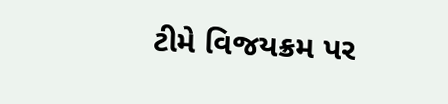ટીમે વિજયક્રમ પર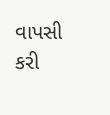વાપસી કરી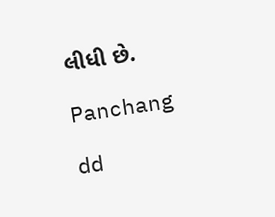લીધી છે.

Panchang

dd